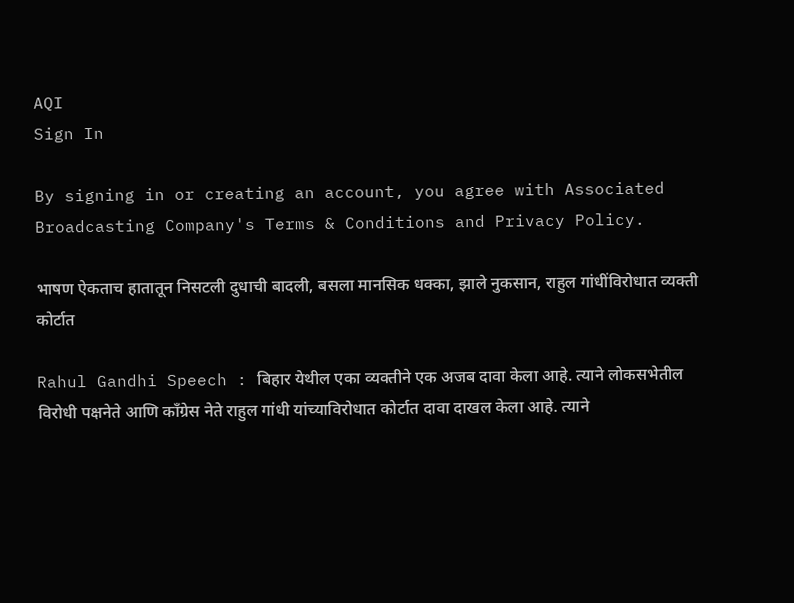AQI
Sign In

By signing in or creating an account, you agree with Associated Broadcasting Company's Terms & Conditions and Privacy Policy.

भाषण ऐकताच हातातून निसटली दुधाची बादली, बसला मानसिक धक्का, झाले नुकसान, राहुल गांधींविरोधात व्यक्ती कोर्टात

Rahul Gandhi Speech : बिहार येथील एका व्यक्तीने एक अजब दावा केला आहे. त्याने लोकसभेतील विरोधी पक्षनेते आणि काँग्रेस नेते राहुल गांधी यांच्याविरोधात कोर्टात दावा दाखल केला आहे. त्याने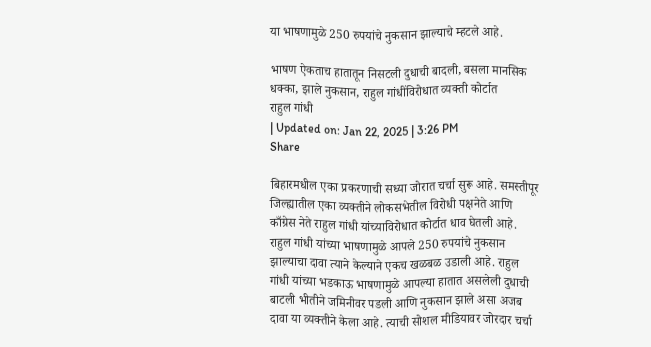या भाषणामुळे 250 रुपयांचे नुकसान झाल्याचे म्हटले आहे.

भाषण ऐकताच हातातून निसटली दुधाची बादली, बसला मानसिक धक्का, झाले नुकसान, राहुल गांधींविरोधात व्यक्ती कोर्टात
राहुल गांधी
| Updated on: Jan 22, 2025 | 3:26 PM
Share

बिहारमधील एका प्रकरणाची सध्या जोरात चर्चा सुरू आहे. समस्तीपूर जिल्ह्यातील एका व्यक्तीने लोकसभेतील विरोधी पक्षनेते आणि काँग्रेस नेते राहुल गांधी यांच्याविरोधात कोर्टात धाव घेतली आहे. राहुल गांधी यांच्या भाषणामुळे आपले 250 रुपयांचे नुकसान झाल्याचा दावा त्याने केल्याने एकच खळबळ उडाली आहे. राहुल गांधी यांच्या भडकाऊ भाषणामुळे आपल्या हातात असलेली दुधाची बाटली भीतीने जमिनीवर पडली आणि नुकसान झाले असा अजब दावा या व्यक्तीने केला आहे. त्याची सोशल मीडियावर जोरदार चर्चा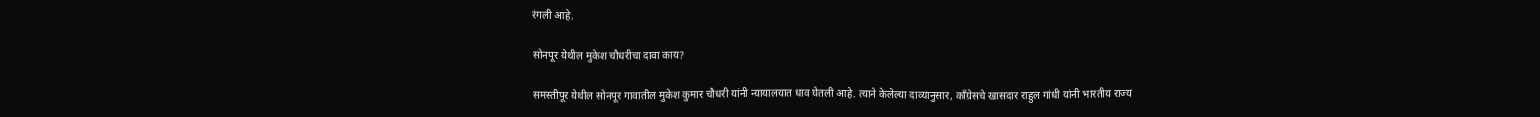रंगली आहे.

सोनपूर येथील मुकेश चौधरीचा दावा काय?

समस्तीपूर येथील सोनपूर गावातील मुकेश कुमार चौधरी यांनी न्यायालयात धाव घेतली आहे. त्याने केलेल्या दाव्यानुसार, काँग्रेसचे खासदार राहुल गांधी यांनी भारतीय राज्य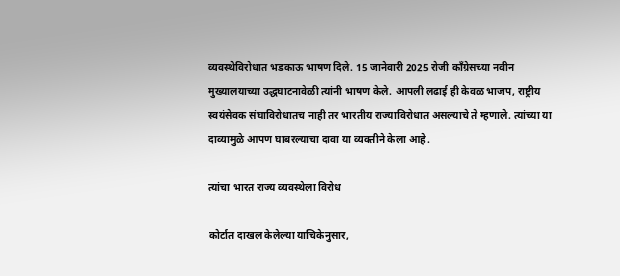व्यवस्थेविरोधात भडकाऊ भाषण दिले. 15 जानेवारी 2025 रोजी काँग्रेसच्या नवीन मुख्यालयाच्या उद्धघाटनावेळी त्यांनी भाषण केले. आपली लढाई ही केवळ भाजप, राष्ट्रीय स्वयंसेवक संघाविरोधातच नाही तर भारतीय राज्याविरोधात असल्याचे ते म्हणाले. त्यांच्या या दाव्यामुळे आपण घाबरल्याचा दावा या व्यक्तीने केला आहे.

त्यांचा भारत राज्य व्यवस्थेला विरोध

कोर्टात दाखल केलेल्या याचिकेनुसार,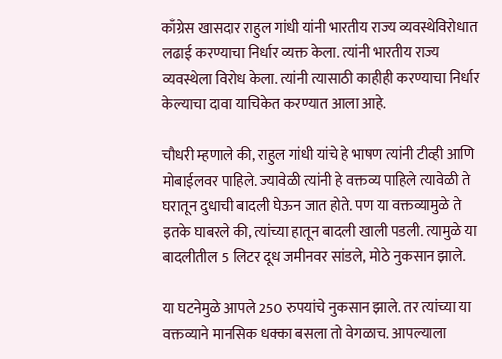काँग्रेस खासदार राहुल गांधी यांनी भारतीय राज्य व्यवस्थेविरोधात लढाई करण्याचा निर्धार व्यक्त केला. त्यांनी भारतीय राज्य व्यवस्थेला विरोध केला. त्यांनी त्यासाठी काहीही करण्याचा निर्धार केल्याचा दावा याचिकेत करण्यात आला आहे.

चौधरी म्हणाले की, राहुल गांधी यांचे हे भाषण त्यांनी टीव्ही आणि मोबाईलवर पाहिले. ज्यावेळी त्यांनी हे वक्तव्य पाहिले त्यावेळी ते घरातून दुधाची बादली घेऊन जात होते. पण या वक्तव्यामुळे ते इतके घाबरले की, त्यांच्या हातून बादली खाली पडली. त्यामुळे या बादलीतील 5 लिटर दूध जमीनवर सांडले, मोठे नुकसान झाले.

या घटनेमुळे आपले 250 रुपयांचे नुकसान झाले. तर त्यांच्या या वक्तव्याने मानसिक धक्का बसला तो वेगळाच. आपल्याला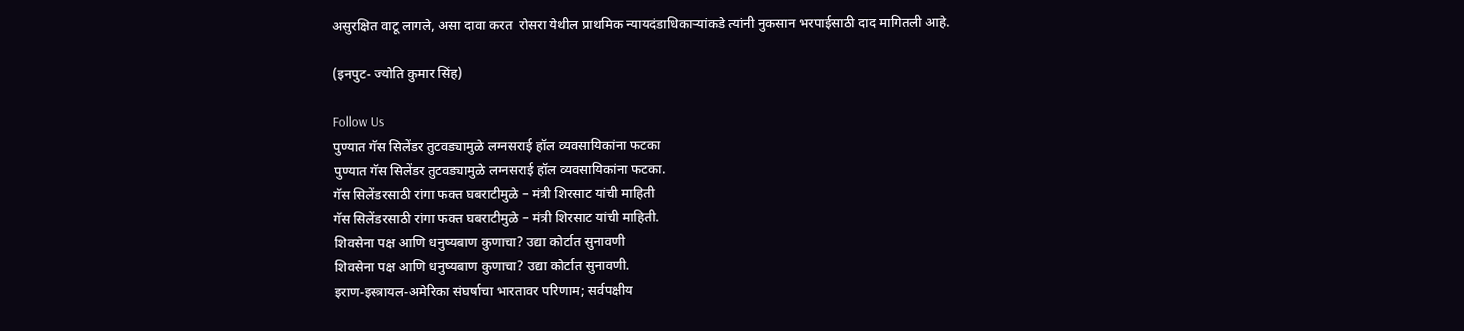असुरक्षित वाटू लागले, असा दावा करत  रोसरा येथील प्राथमिक न्यायदंडाधिकाऱ्यांकडे त्यांनी नुकसान भरपाईसाठी दाद मागितली आहे.

(इनपुट- ज्योति कुमार सिंह)

Follow Us
पुण्यात गॅस सिलेंडर तुटवड्यामुळे लग्नसराई हॉल व्यवसायिकांना फटका
पुण्यात गॅस सिलेंडर तुटवड्यामुळे लग्नसराई हॉल व्यवसायिकांना फटका.
गॅस सिलेंडरसाठी रांगा फक्त घबराटीमुळे – मंत्री शिरसाट यांची माहिती
गॅस सिलेंडरसाठी रांगा फक्त घबराटीमुळे – मंत्री शिरसाट यांची माहिती.
शिवसेना पक्ष आणि धनुष्यबाण कुणाचा? उद्या कोर्टात सुनावणी
शिवसेना पक्ष आणि धनुष्यबाण कुणाचा? उद्या कोर्टात सुनावणी.
इराण-इस्त्रायल-अमेरिका संघर्षाचा भारतावर परिणाम; सर्वपक्षीय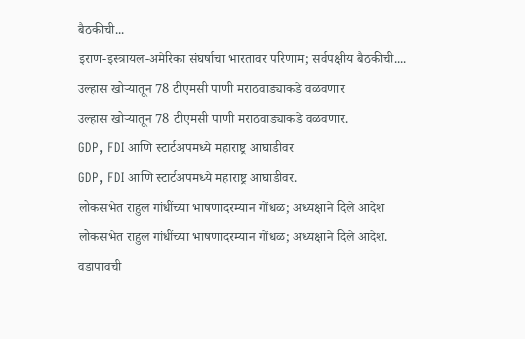बैठकीची...
इराण-इस्त्रायल-अमेरिका संघर्षाचा भारतावर परिणाम; सर्वपक्षीय बैठकीची....
उल्हास खोऱ्यातून 78 टीएमसी पाणी मराठवाड्याकडे वळवणार
उल्हास खोऱ्यातून 78 टीएमसी पाणी मराठवाड्याकडे वळवणार.
GDP, FDI आणि स्टार्टअपमध्ये महाराष्ट्र आघाडीवर
GDP, FDI आणि स्टार्टअपमध्ये महाराष्ट्र आघाडीवर.
लोकसभेत राहुल गांधींच्या भाषणादरम्यान गोंधळ; अध्यक्षाने दिले आदेश
लोकसभेत राहुल गांधींच्या भाषणादरम्यान गोंधळ; अध्यक्षाने दिले आदेश.
वडापावची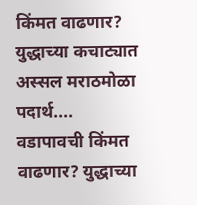किंमत वाढणार? युद्धाच्या कचाट्यात अस्सल मराठमोळा पदार्थ....
वडापावची किंमत वाढणार? युद्धाच्या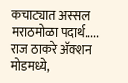कचाट्यात अस्सल मराठमोळा पदार्थ.....
राज ठाकरे अ‍ॅक्शन मोडमध्ये,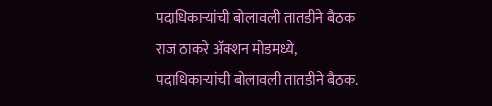पदाधिकाऱ्यांची बोलावली तातडीने बैठक
राज ठाकरे अ‍ॅक्शन मोडमध्ये, पदाधिकाऱ्यांची बोलावली तातडीने बैठक.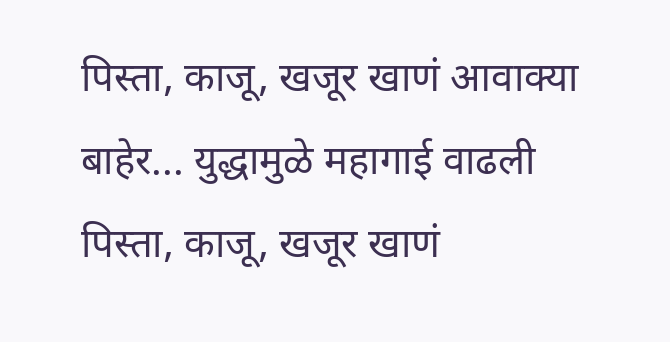पिस्ता, काजू, खजूर खाणं आवाक्या बाहेर... युद्धामुळे महागाई वाढली
पिस्ता, काजू, खजूर खाणं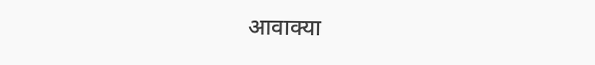आवाक्या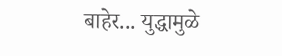बाहेर... युद्धामुळे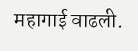महागाई वाढली.